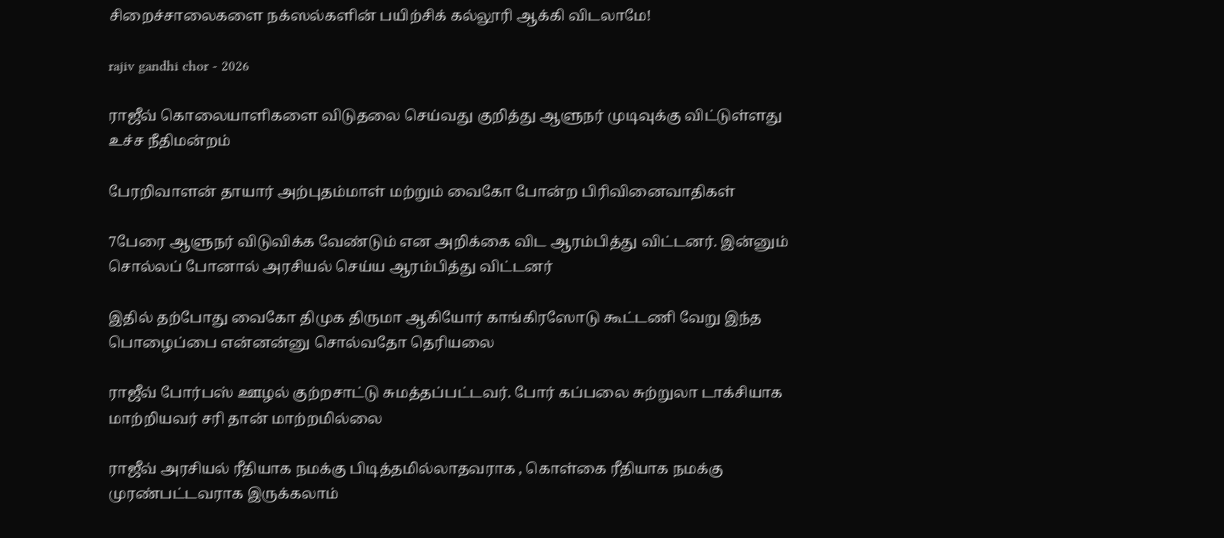சிறைச்சாலைகளை நக்ஸல்களின் பயிற்சிக் கல்லூரி ஆக்கி விடலாமே!

rajiv gandhi chor - 2026

ராஜீவ் கொலையாளிகளை விடுதலை செய்வது குறித்து ஆளுநர் முடிவுக்கு விட்டுள்ளது உச்ச நீதிமன்றம்

பேரறிவாளன் தாயார் அற்புதம்மாள் மற்றும் வைகோ போன்ற பிரிவினைவாதிகள்

7பேரை ஆளுநர் விடுவிக்க வேண்டும் என அறிக்கை விட ஆரம்பித்து விட்டனர். இன்னும் சொல்லப் போனால் அரசியல் செய்ய ஆரம்பித்து விட்டனர்

இதில் தற்போது வைகோ திமுக திருமா ஆகியோர் காங்கிரஸோடு கூட்டணி வேறு இந்த பொழைப்பை என்னன்னு சொல்வதோ தெரியலை

ராஜீவ் போர்பஸ் ஊழல் குற்றசாட்டு சுமத்தப்பட்டவர். போர் கப்பலை சுற்றுலா டாக்சியாக மாற்றியவர் சரி தான் மாற்றமில்லை

ராஜீவ் அரசியல் ரீதியாக நமக்கு பிடித்தமில்லாதவராக , கொள்கை ரீதியாக நமக்கு முரண்பட்டவராக இருக்கலாம்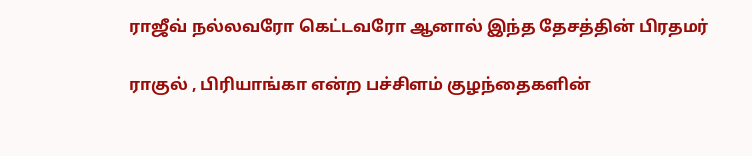ராஜீவ் நல்லவரோ கெட்டவரோ ஆனால் இந்த தேசத்தின் பிரதமர்

ராகுல் , பிரியாங்கா என்ற பச்சிளம் குழந்தைகளின்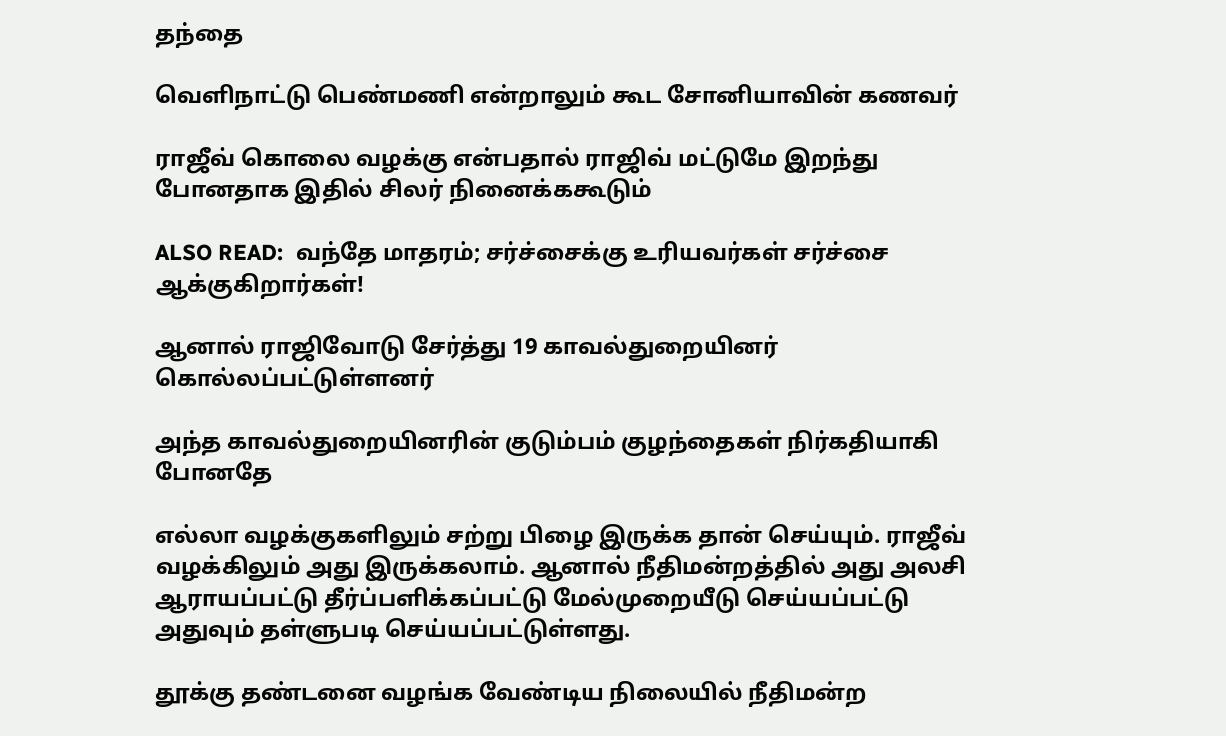தந்தை

வெளிநாட்டு பெண்மணி என்றாலும் கூட சோனியாவின் கணவர்

ராஜீவ் கொலை வழக்கு என்பதால் ராஜிவ் மட்டுமே இறந்து போனதாக இதில் சிலர் நினைக்ககூடும்

ALSO READ:  வந்தே மாதரம்; சர்ச்சைக்கு உரியவர்கள் சர்ச்சை ஆக்குகிறார்கள்!

ஆனால் ராஜிவோடு சேர்த்து 19 காவல்துறையினர் கொல்லப்பட்டுள்ளனர்

அந்த காவல்துறையினரின் குடும்பம் குழந்தைகள் நிர்கதியாகி போனதே

எல்லா வழக்குகளிலும் சற்று பிழை இருக்க தான் செய்யும். ராஜீவ் வழக்கிலும் அது இருக்கலாம். ஆனால் நீதிமன்றத்தில் அது அலசி ஆராயப்பட்டு தீர்ப்பளிக்கப்பட்டு மேல்முறையீடு செய்யப்பட்டு அதுவும் தள்ளுபடி செய்யப்பட்டுள்ளது.

தூக்கு தண்டனை வழங்க வேண்டிய நிலையில் நீதிமன்ற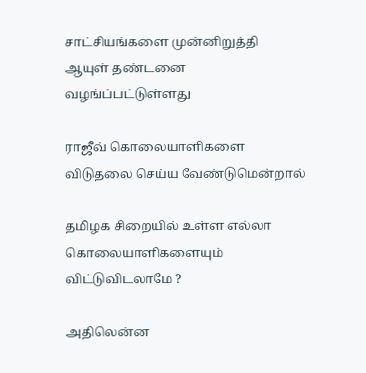சாட்சியங்களை முன்னிறுத்தி ஆயுள் தண்டனை வழங்ப்பட்டுள்ளது

ராஜீவ் கொலையாளிகளை விடுதலை செய்ய வேண்டுமென்றால்

தமிழக சிறையில் உள்ள எல்லா கொலையாளிகளையும் விட்டுவிடலாமே ?

அதிலென்ன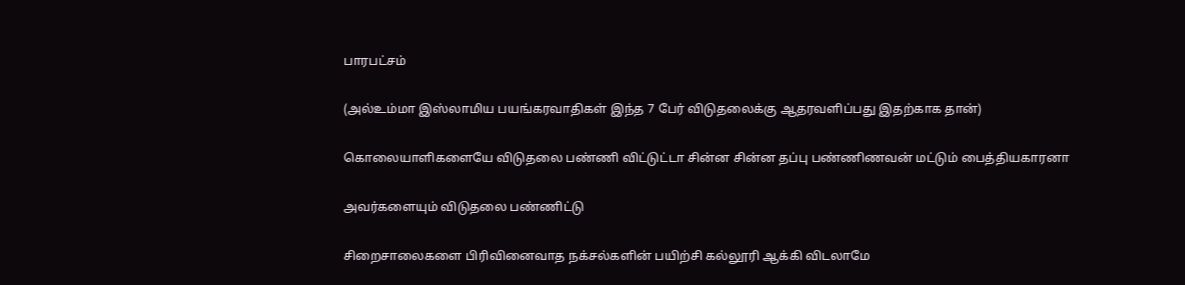பாரபட்சம்

(அல்உம்மா இஸ்லாமிய பயங்கரவாதிகள் இந்த 7 பேர் விடுதலைக்கு ஆதரவளிப்பது இதற்காக தான்)

கொலையாளிகளையே விடுதலை பண்ணி விட்டுட்டா சின்ன சின்ன தப்பு பண்ணிணவன் மட்டும் பைத்தியகாரனா

அவர்களையும் விடுதலை பண்ணிட்டு

சிறைசாலைகளை பிரிவினைவாத நக்சல்களின் பயிற்சி கல்லூரி ஆக்கி விடலாமே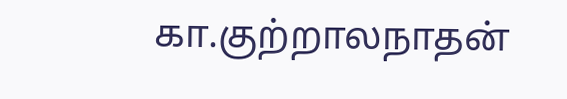கா.குற்றாலநாதன்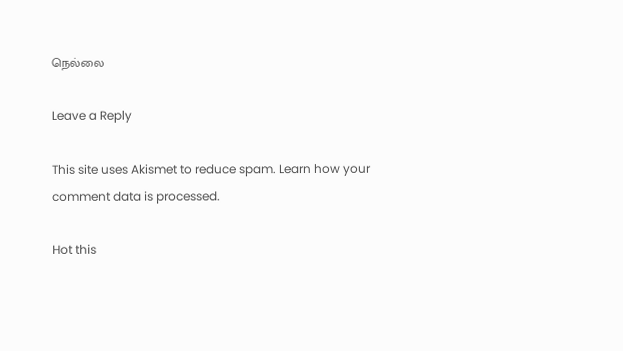நெல்லை

Leave a Reply

This site uses Akismet to reduce spam. Learn how your comment data is processed.

Hot this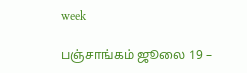week

பஞ்சாங்கம் ஜூலை 19 –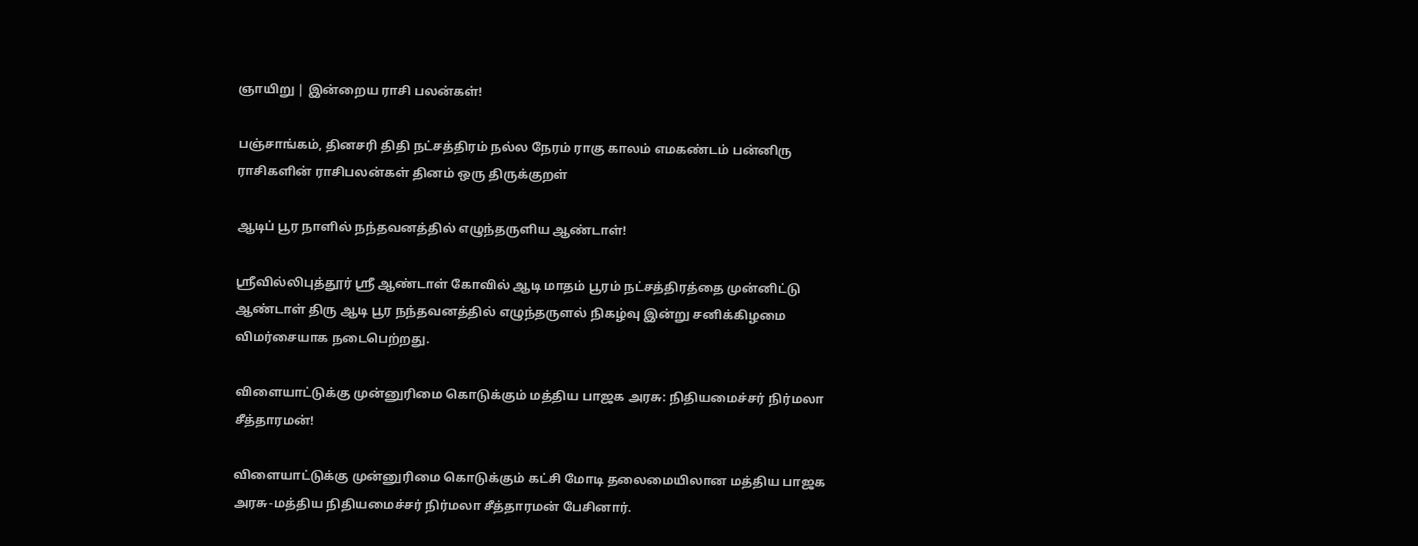ஞாயிறு | இன்றைய ராசி பலன்கள்!

பஞ்சாங்கம், தினசரி திதி நட்சத்திரம் நல்ல நேரம் ராகு காலம் எமகண்டம் பன்னிரு ராசிகளின் ராசிபலன்கள் தினம் ஒரு திருக்குறள்

ஆடிப் பூர நாளில் நந்தவனத்தில் எழுந்தருளிய ஆண்டாள்!

ஸ்ரீவில்லிபுத்தூர் ஸ்ரீ ஆண்டாள் கோவில் ஆடி மாதம் பூரம் நட்சத்திரத்தை முன்னிட்டு ஆண்டாள் திரு ஆடி பூர நந்தவனத்தில் எழுந்தருளல் நிகழ்வு இன்று சனிக்கிழமை விமர்சையாக நடைபெற்றது.

விளையாட்டுக்கு முன்னுரிமை கொடுக்கும் மத்திய பாஜக அரசு: நிதியமைச்சர் நிர்மலா சீத்தாரமன்!

விளையாட்டுக்கு முன்னுரிமை கொடுக்கும் கட்சி மோடி தலைமையிலான மத்திய பாஜக அரசு-மத்திய நிதியமைச்சர் நிர்மலா சீத்தாரமன் பேசினார்.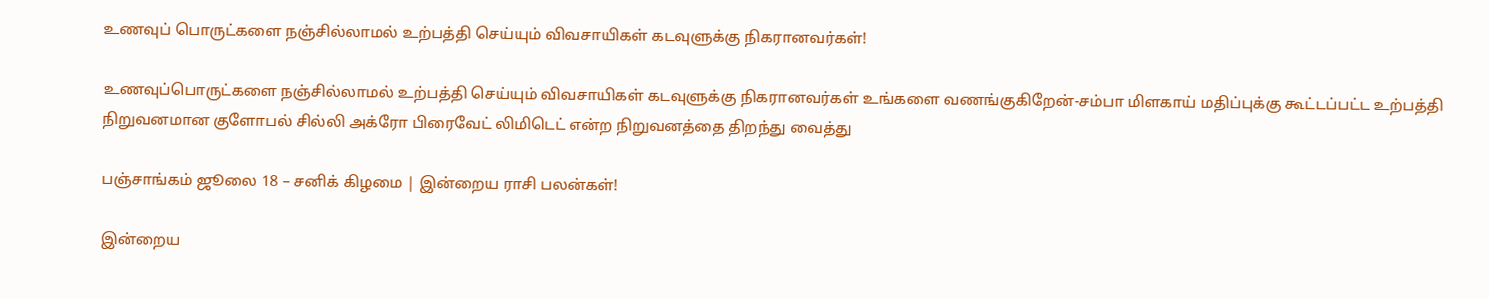உணவுப் பொருட்களை நஞ்சில்லாமல் உற்பத்தி செய்யும் விவசாயிகள் கடவுளுக்கு நிகரானவர்கள்!

உணவுப்பொருட்களை நஞ்சில்லாமல் உற்பத்தி செய்யும் விவசாயிகள் கடவுளுக்கு நிகரானவர்கள் உங்களை வணங்குகிறேன்-சம்பா மிளகாய் மதிப்புக்கு கூட்டப்பட்ட உற்பத்தி நிறுவனமான குளோபல் சில்லி அக்ரோ பிரைவேட் லிமிடெட் என்ற நிறுவனத்தை திறந்து வைத்து

பஞ்சாங்கம் ஜூலை 18 – சனிக் கிழமை | இன்றைய ராசி பலன்கள்!

இன்றைய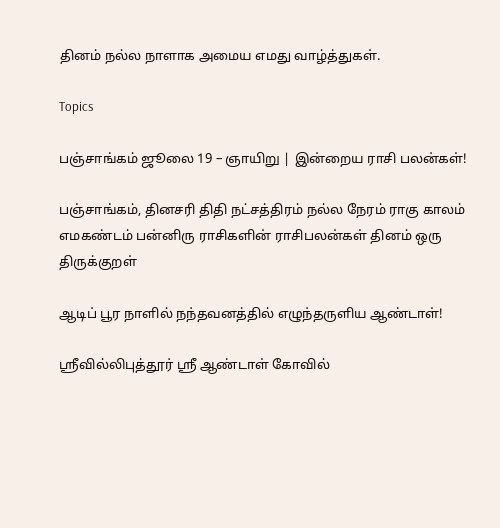தினம் நல்ல நாளாக அமைய எமது வாழ்த்துகள்.

Topics

பஞ்சாங்கம் ஜூலை 19 – ஞாயிறு | இன்றைய ராசி பலன்கள்!

பஞ்சாங்கம், தினசரி திதி நட்சத்திரம் நல்ல நேரம் ராகு காலம் எமகண்டம் பன்னிரு ராசிகளின் ராசிபலன்கள் தினம் ஒரு திருக்குறள்

ஆடிப் பூர நாளில் நந்தவனத்தில் எழுந்தருளிய ஆண்டாள்!

ஸ்ரீவில்லிபுத்தூர் ஸ்ரீ ஆண்டாள் கோவில்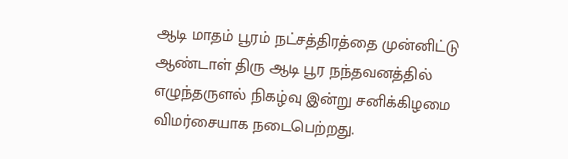ஆடி மாதம் பூரம் நட்சத்திரத்தை முன்னிட்டு ஆண்டாள் திரு ஆடி பூர நந்தவனத்தில் எழுந்தருளல் நிகழ்வு இன்று சனிக்கிழமை விமர்சையாக நடைபெற்றது.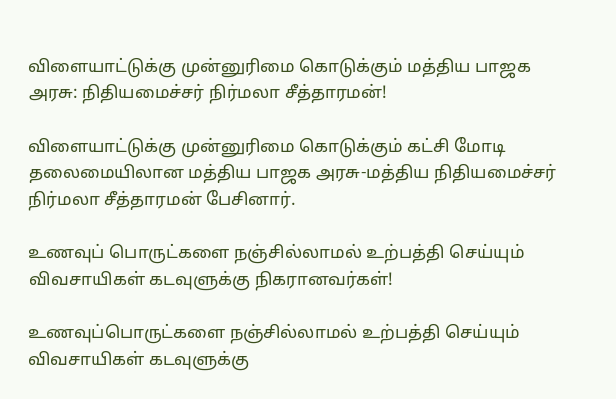விளையாட்டுக்கு முன்னுரிமை கொடுக்கும் மத்திய பாஜக அரசு: நிதியமைச்சர் நிர்மலா சீத்தாரமன்!

விளையாட்டுக்கு முன்னுரிமை கொடுக்கும் கட்சி மோடி தலைமையிலான மத்திய பாஜக அரசு-மத்திய நிதியமைச்சர் நிர்மலா சீத்தாரமன் பேசினார்.

உணவுப் பொருட்களை நஞ்சில்லாமல் உற்பத்தி செய்யும் விவசாயிகள் கடவுளுக்கு நிகரானவர்கள்!

உணவுப்பொருட்களை நஞ்சில்லாமல் உற்பத்தி செய்யும் விவசாயிகள் கடவுளுக்கு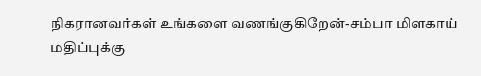நிகரானவர்கள் உங்களை வணங்குகிறேன்-சம்பா மிளகாய் மதிப்புக்கு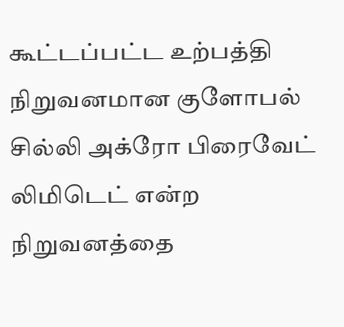கூட்டப்பட்ட உற்பத்தி நிறுவனமான குளோபல் சில்லி அக்ரோ பிரைவேட் லிமிடெட் என்ற நிறுவனத்தை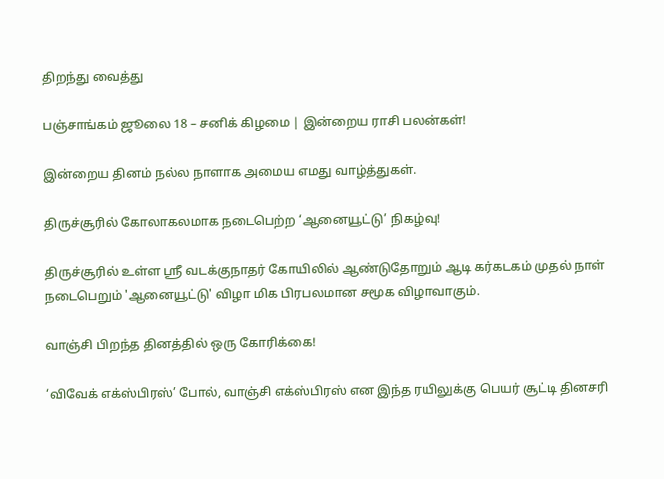திறந்து வைத்து

பஞ்சாங்கம் ஜூலை 18 – சனிக் கிழமை | இன்றைய ராசி பலன்கள்!

இன்றைய தினம் நல்ல நாளாக அமைய எமது வாழ்த்துகள்.

திருச்சூரில் கோலாகலமாக நடைபெற்ற ‘ஆனையூட்டு’ நிகழ்வு!

திருச்சூரில் உள்ள ஸ்ரீ வடக்குநாதர் கோயிலில் ஆண்டுதோறும் ஆடி கர்கடகம் முதல் நாள் நடைபெறும் 'ஆனையூட்டு' விழா மிக பிரபலமான சமூக விழாவாகும்.

வாஞ்சி பிறந்த தினத்தில் ஒரு கோரிக்கை!

‘விவேக் எக்ஸ்பிரஸ்’ போல், வாஞ்சி எக்ஸ்பிரஸ் என இந்த ரயிலுக்கு பெயர் சூட்டி தினசரி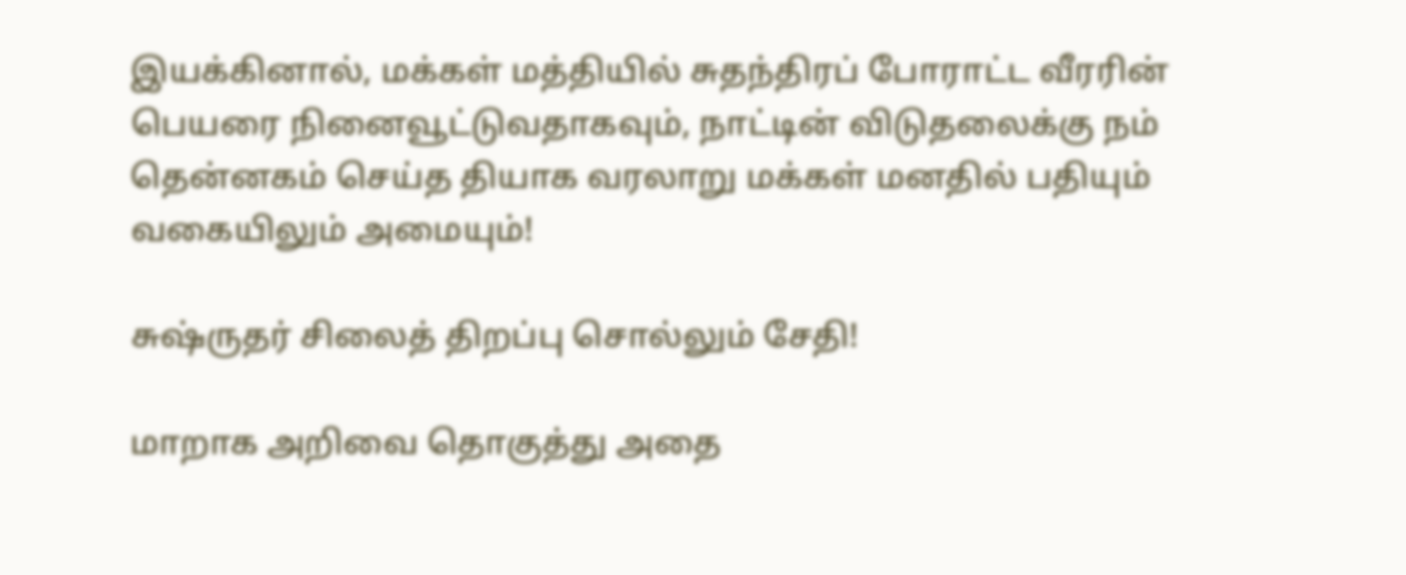இயக்கினால், மக்கள் மத்தியில் சுதந்திரப் போராட்ட வீரரின் பெயரை நினைவூட்டுவதாகவும், நாட்டின் விடுதலைக்கு நம் தென்னகம் செய்த தியாக வரலாறு மக்கள் மனதில் பதியும் வகையிலும் அமையும்!

சுஷ்ருதர் சிலைத் திறப்பு சொல்லும் சேதி!

மாறாக அறிவை தொகுத்து அதை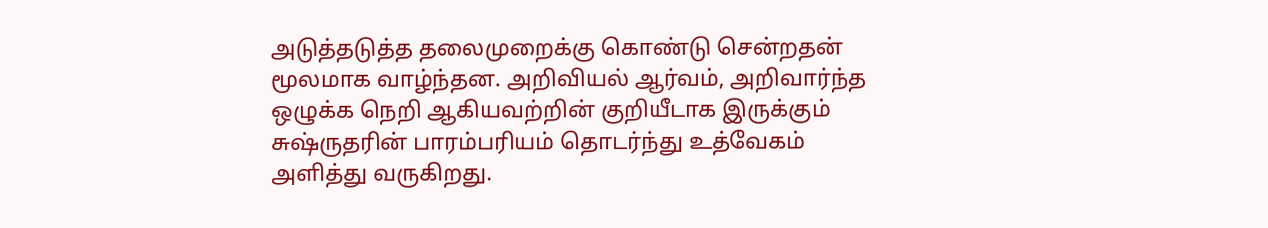அடுத்தடுத்த தலைமுறைக்கு கொண்டு சென்றதன் மூலமாக வாழ்ந்தன. அறிவியல் ஆர்வம், அறிவார்ந்த ஒழுக்க நெறி ஆகியவற்றின் குறியீடாக இருக்கும் சுஷ்ருதரின் பாரம்பரியம் தொடர்ந்து உத்வேகம் அளித்து வருகிறது.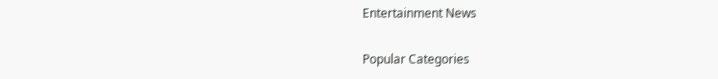Entertainment News

Popular Categories